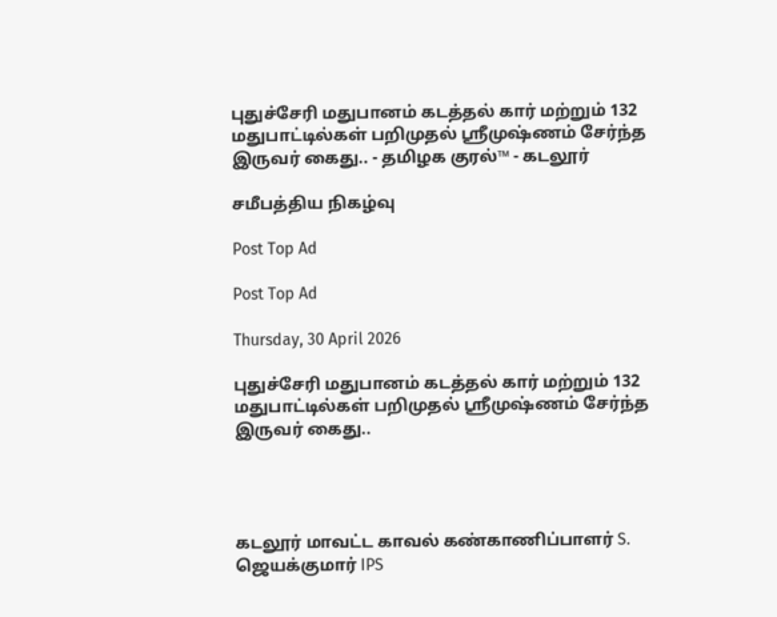புதுச்சேரி மதுபானம் கடத்தல் கார் மற்றும் 132 மதுபாட்டில்கள் பறிமுதல் ஸ்ரீமுஷ்ணம் சேர்ந்த இருவர் கைது.. - தமிழக குரல்™ - கடலூர்

சமீபத்திய நிகழ்வு

Post Top Ad

Post Top Ad

Thursday, 30 April 2026

புதுச்சேரி மதுபானம் கடத்தல் கார் மற்றும் 132 மதுபாட்டில்கள் பறிமுதல் ஸ்ரீமுஷ்ணம் சேர்ந்த இருவர் கைது..




கடலூர் மாவட்ட காவல் கண்காணிப்பாளர் S. ஜெயக்குமார் IPS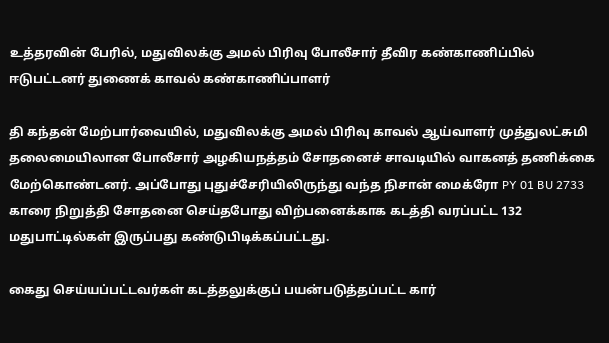உத்தரவின் பேரில், மதுவிலக்கு அமல் பிரிவு போலீசார் தீவிர கண்காணிப்பில் ஈடுபட்டனர் துணைக் காவல் கண்காணிப்பாளர்

தி கந்தன் மேற்பார்வையில், மதுவிலக்கு அமல் பிரிவு காவல் ஆய்வாளர் முத்துலட்சுமி தலைமையிலான போலீசார் அழகியநத்தம் சோதனைச் சாவடியில் வாகனத் தணிக்கை மேற்கொண்டனர். அப்போது புதுச்சேரியிலிருந்து வந்த நிசான் மைக்ரோ PY 01 BU 2733 காரை நிறுத்தி சோதனை செய்தபோது விற்பனைக்காக கடத்தி வரப்பட்ட 132 மதுபாட்டில்கள் இருப்பது கண்டுபிடிக்கப்பட்டது.

கைது செய்யப்பட்டவர்கள் கடத்தலுக்குப் பயன்படுத்தப்பட்ட கார்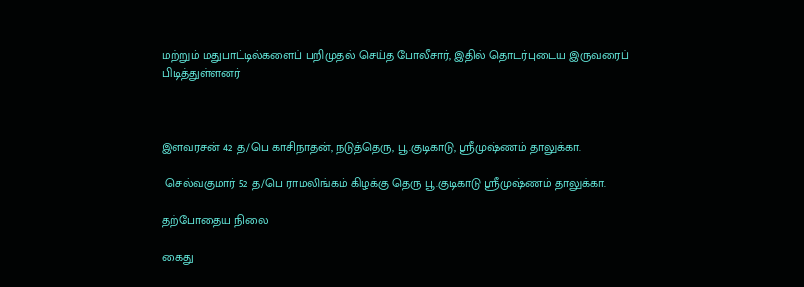மற்றும் மதுபாட்டில்களைப் பறிமுதல் செய்த போலீசார், இதில் தொடர்புடைய இருவரைப் பிடித்துள்ளனர்



இளவரசன் 42 த/பெ காசிநாதன், நடுத்தெரு, பூ.குடிகாடு, ஸ்ரீமுஷ்ணம் தாலுக்கா.

 செல்வகுமார் 52 த/பெ ராமலிங்கம் கிழக்கு தெரு பூ.குடிகாடு ஸ்ரீமுஷ்ணம் தாலுக்கா.

தற்போதைய நிலை

கைது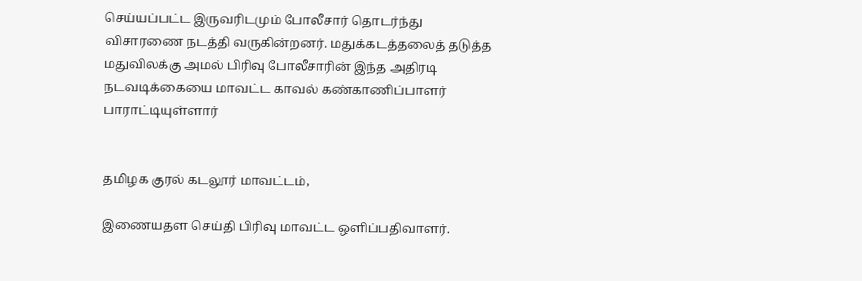செய்யப்பட்ட இருவரிடமும் போலீசார் தொடர்ந்து விசாரணை நடத்தி வருகின்றனர். மதுக்கடத்தலைத் தடுத்த மதுவிலக்கு அமல் பிரிவு போலீசாரின் இந்த அதிரடி நடவடிக்கையை மாவட்ட காவல் கண்காணிப்பாளர் பாராட்டியுள்ளார்


தமிழக குரல் கடலூர் மாவட்டம்,

இணையதள செய்தி பிரிவு மாவட்ட ஒளிப்பதிவாளர்.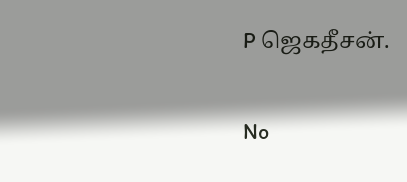P ஜெகதீசன்.

No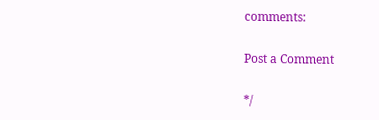comments:

Post a Comment

*/